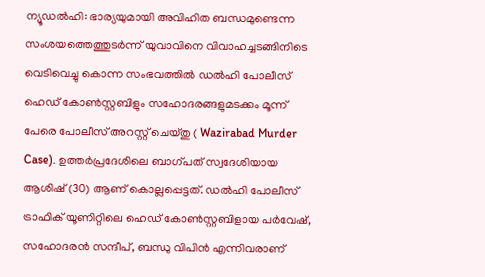ന്യൂഡൽഹി: ഭാര്യയുമായി അവിഹിത ബന്ധമുണ്ടെന്ന സംശയത്തെത്തുടർന്ന് യുവാവിനെ വിവാഹച്ചടങ്ങിനിടെ വെടിവെച്ചു കൊന്ന സംഭവത്തിൽ ഡൽഹി പോലീസ് ഹെഡ് കോൺസ്റ്റബിളും സഹോദരങ്ങളുമടക്കം മൂന്ന് പേരെ പോലീസ് അറസ്റ്റ് ചെയ്തു ( Wazirabad Murder Case). ഉത്തർപ്രദേശിലെ ബാഗ്പത് സ്വദേശിയായ ആശിഷ് (30) ആണ് കൊല്ലപ്പെട്ടത്. ഡൽഹി പോലീസ് ട്രാഫിക് യൂണിറ്റിലെ ഹെഡ് കോൺസ്റ്റബിളായ പർവേഷ്, സഹോദരൻ സന്ദീപ്, ബന്ധു വിപിൻ എന്നിവരാണ്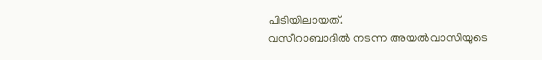പിടിയിലായത്.
വസീറാബാദിൽ നടന്ന അയൽവാസിയുടെ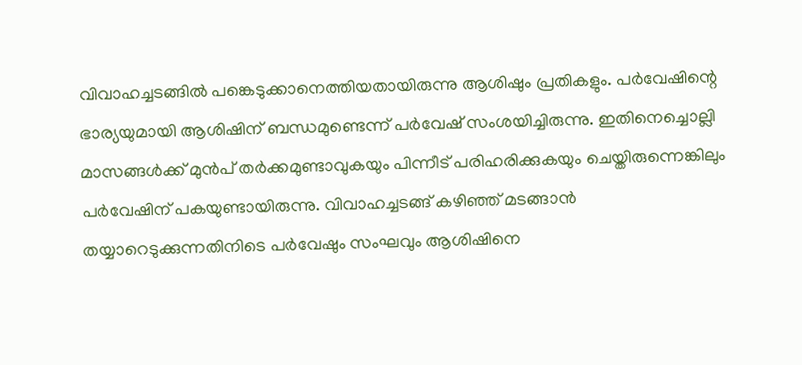വിവാഹച്ചടങ്ങിൽ പങ്കെടുക്കാനെത്തിയതായിരുന്നു ആശിഷും പ്രതികളും. പർവേഷിന്റെ ഭാര്യയുമായി ആശിഷിന് ബന്ധമുണ്ടെന്ന് പർവേഷ് സംശയിച്ചിരുന്നു. ഇതിനെച്ചൊല്ലി മാസങ്ങൾക്ക് മുൻപ് തർക്കമുണ്ടാവുകയും പിന്നീട് പരിഹരിക്കുകയും ചെയ്തിരുന്നെങ്കിലും പർവേഷിന് പകയുണ്ടായിരുന്നു. വിവാഹച്ചടങ്ങ് കഴിഞ്ഞ് മടങ്ങാൻ തയ്യാറെടുക്കുന്നതിനിടെ പർവേഷും സംഘവും ആശിഷിനെ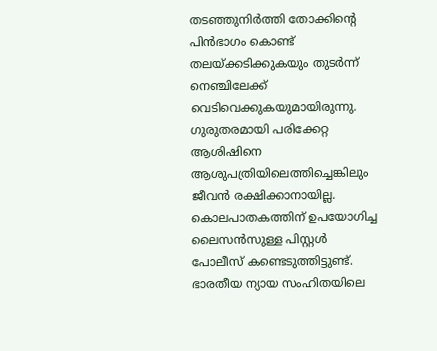തടഞ്ഞുനിർത്തി തോക്കിന്റെ പിൻഭാഗം കൊണ്ട് തലയ്ക്കടിക്കുകയും തുടർന്ന് നെഞ്ചിലേക്ക് വെടിവെക്കുകയുമായിരുന്നു. ഗുരുതരമായി പരിക്കേറ്റ ആശിഷിനെ ആശുപത്രിയിലെത്തിച്ചെങ്കിലും ജീവൻ രക്ഷിക്കാനായില്ല.
കൊലപാതകത്തിന് ഉപയോഗിച്ച ലൈസൻസുള്ള പിസ്റ്റൾ പോലീസ് കണ്ടെടുത്തിട്ടുണ്ട്. ഭാരതീയ ന്യായ സംഹിതയിലെ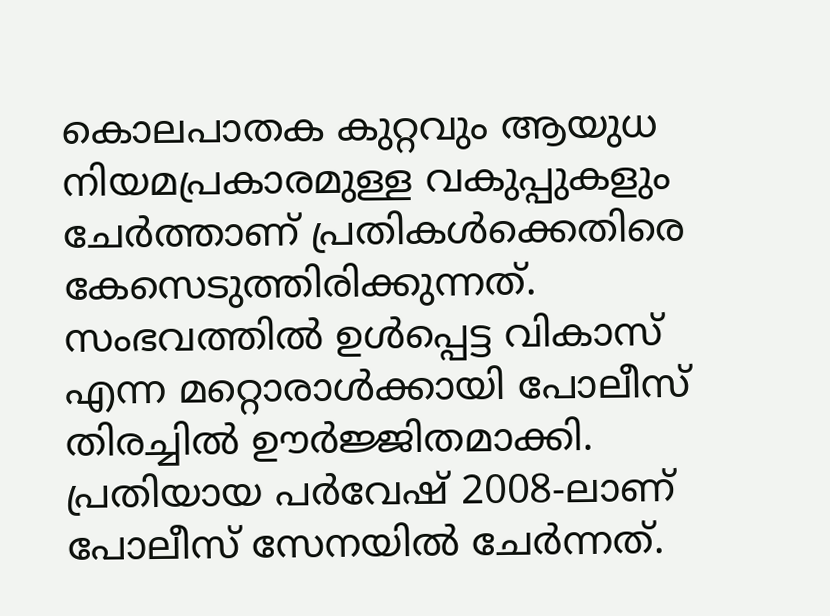കൊലപാതക കുറ്റവും ആയുധ നിയമപ്രകാരമുള്ള വകുപ്പുകളും ചേർത്താണ് പ്രതികൾക്കെതിരെ കേസെടുത്തിരിക്കുന്നത്. സംഭവത്തിൽ ഉൾപ്പെട്ട വികാസ് എന്ന മറ്റൊരാൾക്കായി പോലീസ് തിരച്ചിൽ ഊർജ്ജിതമാക്കി. പ്രതിയായ പർവേഷ് 2008-ലാണ് പോലീസ് സേനയിൽ ചേർന്നത്.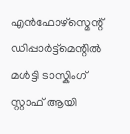എൻഫോഴ്സ്മെന്റ് ഡിപ്പാർട്ട്മെന്റിൽ മൾട്ടി ടാസ്കിംഗ് സ്റ്റാഫ് ആയി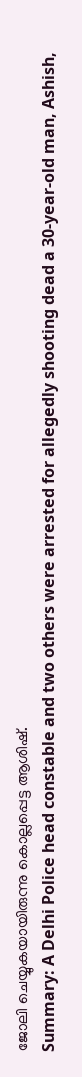ജോലി ചെയ്യുകയായിരുന്നു കൊല്ലപ്പെട്ട ആശിഷ്.
Summary: A Delhi Police head constable and two others were arrested for allegedly shooting dead a 30-year-old man, Ashish,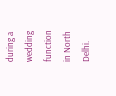during a wedding function in North Delhi.